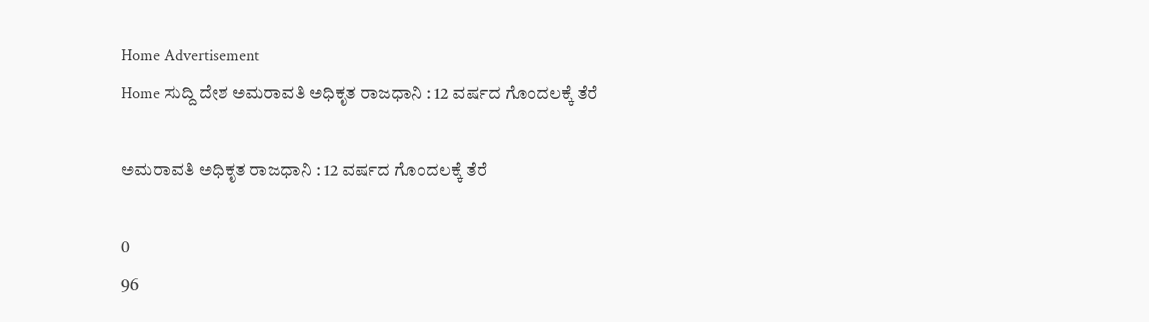Home Advertisement
Home ಸುದ್ದಿ ದೇಶ ಅಮರಾವತಿ ಅಧಿಕೃತ ರಾಜಧಾನಿ : 12 ವರ್ಷದ ಗೊಂದಲಕ್ಕೆ ತೆರೆ

ಅಮರಾವತಿ ಅಧಿಕೃತ ರಾಜಧಾನಿ : 12 ವರ್ಷದ ಗೊಂದಲಕ್ಕೆ ತೆರೆ

0
96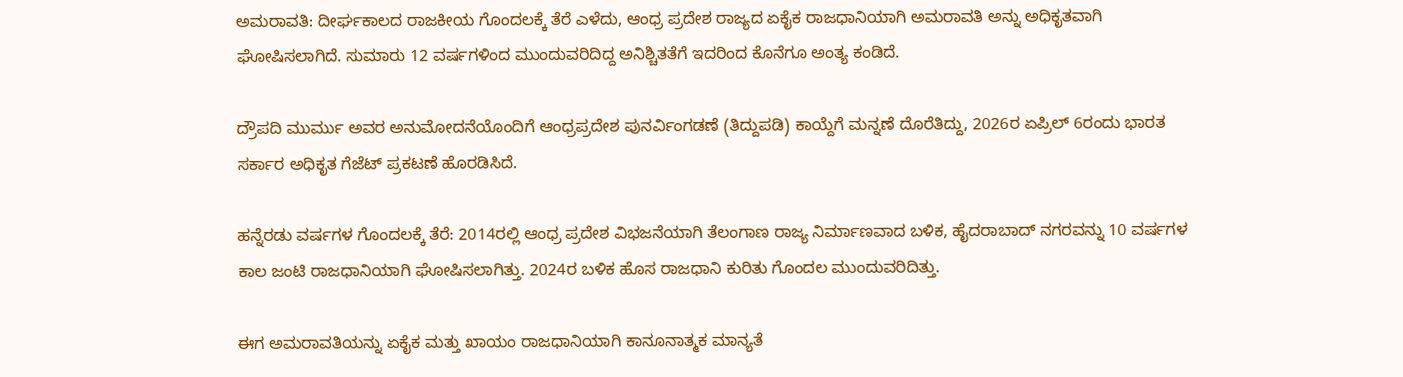ಅಮರಾವತಿ: ದೀರ್ಘಕಾಲದ ರಾಜಕೀಯ ಗೊಂದಲಕ್ಕೆ ತೆರೆ ಎಳೆದು, ಆಂಧ್ರ ಪ್ರದೇಶ ರಾಜ್ಯದ ಏಕೈಕ ರಾಜಧಾನಿಯಾಗಿ ಅಮರಾವತಿ ಅನ್ನು ಅಧಿಕೃತವಾಗಿ ಘೋಷಿಸಲಾಗಿದೆ. ಸುಮಾರು 12 ವರ್ಷಗಳಿಂದ ಮುಂದುವರಿದಿದ್ದ ಅನಿಶ್ಚಿತತೆಗೆ ಇದರಿಂದ ಕೊನೆಗೂ ಅಂತ್ಯ ಕಂಡಿದೆ.

ದ್ರೌಪದಿ ಮುರ್ಮು ಅವರ ಅನುಮೋದನೆಯೊಂದಿಗೆ ಆಂಧ್ರಪ್ರದೇಶ ಪುನರ್ವಿಂಗಡಣೆ (ತಿದ್ದುಪಡಿ) ಕಾಯ್ದೆಗೆ ಮನ್ನಣೆ ದೊರೆತಿದ್ದು, 2026ರ ಏಪ್ರಿಲ್ 6ರಂದು ಭಾರತ ಸರ್ಕಾರ ಅಧಿಕೃತ ಗೆಜೆಟ್ ಪ್ರಕಟಣೆ ಹೊರಡಿಸಿದೆ.

ಹನ್ನೆರಡು ವರ್ಷಗಳ ಗೊಂದಲಕ್ಕೆ ತೆರೆ: 2014ರಲ್ಲಿ ಆಂಧ್ರ ಪ್ರದೇಶ ವಿಭಜನೆಯಾಗಿ ತೆಲಂಗಾಣ ರಾಜ್ಯ ನಿರ್ಮಾಣವಾದ ಬಳಿಕ, ಹೈದರಾಬಾದ್ ನಗರವನ್ನು 10 ವರ್ಷಗಳ ಕಾಲ ಜಂಟಿ ರಾಜಧಾನಿಯಾಗಿ ಘೋಷಿಸಲಾಗಿತ್ತು. 2024ರ ಬಳಿಕ ಹೊಸ ರಾಜಧಾನಿ ಕುರಿತು ಗೊಂದಲ ಮುಂದುವರಿದಿತ್ತು.

ಈಗ ಅಮರಾವತಿಯನ್ನು ಏಕೈಕ ಮತ್ತು ಖಾಯಂ ರಾಜಧಾನಿಯಾಗಿ ಕಾನೂನಾತ್ಮಕ ಮಾನ್ಯತೆ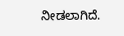ನೀಡಲಾಗಿದೆ.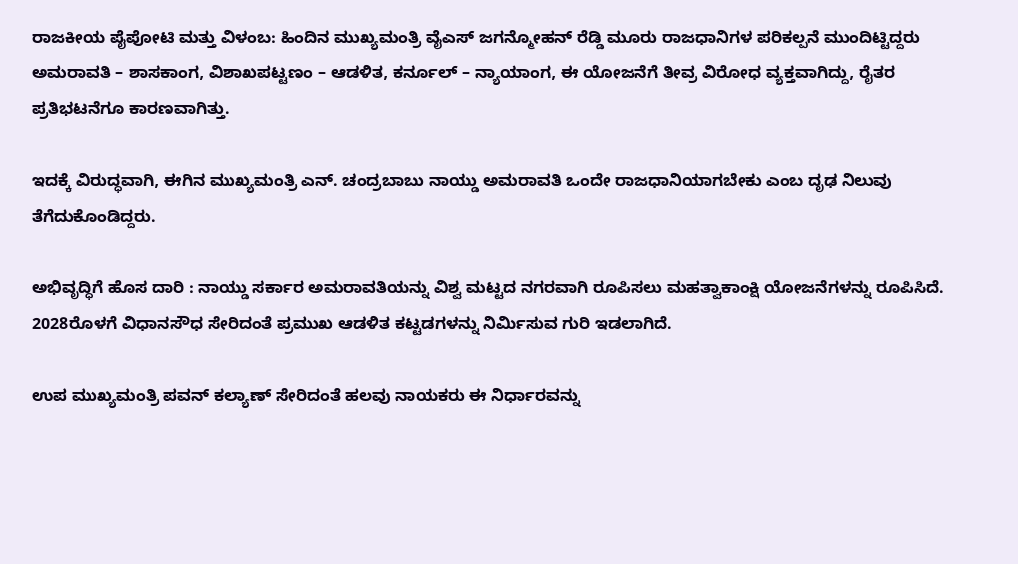ರಾಜಕೀಯ ಪೈಪೋಟಿ ಮತ್ತು ವಿಳಂಬ: ಹಿಂದಿನ ಮುಖ್ಯಮಂತ್ರಿ ವೈಎಸ್ ಜಗನ್ಮೋಹನ್ ರೆಡ್ಡಿ ಮೂರು ರಾಜಧಾನಿಗಳ ಪರಿಕಲ್ಪನೆ ಮುಂದಿಟ್ಟಿದ್ದರು ಅಮರಾವತಿ – ಶಾಸಕಾಂಗ, ವಿಶಾಖಪಟ್ಟಣಂ – ಆಡಳಿತ, ಕರ್ನೂಲ್ – ನ್ಯಾಯಾಂಗ, ಈ ಯೋಜನೆಗೆ ತೀವ್ರ ವಿರೋಧ ವ್ಯಕ್ತವಾಗಿದ್ದು, ರೈತರ ಪ್ರತಿಭಟನೆಗೂ ಕಾರಣವಾಗಿತ್ತು.

ಇದಕ್ಕೆ ವಿರುದ್ಧವಾಗಿ, ಈಗಿನ ಮುಖ್ಯಮಂತ್ರಿ ಎನ್. ಚಂದ್ರಬಾಬು ನಾಯ್ಡು ಅಮರಾವತಿ ಒಂದೇ ರಾಜಧಾನಿಯಾಗಬೇಕು ಎಂಬ ದೃಢ ನಿಲುವು ತೆಗೆದುಕೊಂಡಿದ್ದರು.

ಅಭಿವೃದ್ಧಿಗೆ ಹೊಸ ದಾರಿ : ನಾಯ್ಡು ಸರ್ಕಾರ ಅಮರಾವತಿಯನ್ನು ವಿಶ್ವ ಮಟ್ಟದ ನಗರವಾಗಿ ರೂಪಿಸಲು ಮಹತ್ವಾಕಾಂಕ್ಷಿ ಯೋಜನೆಗಳನ್ನು ರೂಪಿಸಿದೆ. 2028ರೊಳಗೆ ವಿಧಾನಸೌಧ ಸೇರಿದಂತೆ ಪ್ರಮುಖ ಆಡಳಿತ ಕಟ್ಟಡಗಳನ್ನು ನಿರ್ಮಿಸುವ ಗುರಿ ಇಡಲಾಗಿದೆ.

ಉಪ ಮುಖ್ಯಮಂತ್ರಿ ಪವನ್ ಕಲ್ಯಾಣ್ ಸೇರಿದಂತೆ ಹಲವು ನಾಯಕರು ಈ ನಿರ್ಧಾರವನ್ನು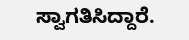ಸ್ವಾಗತಿಸಿದ್ದಾರೆ.